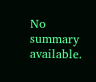No summary available.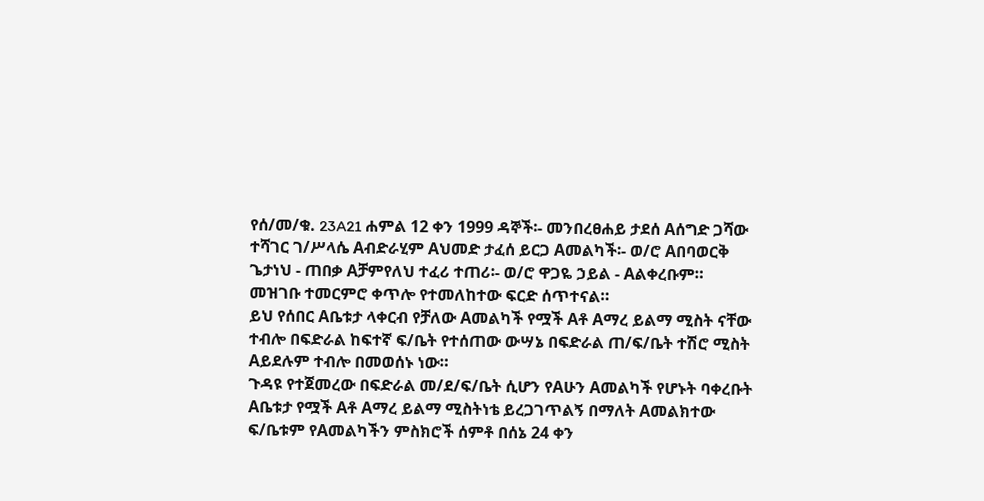የሰ/መ/ቁ. 23A21 ሐምል 12 ቀን 1999 ዳኞች፡- መንበረፀሐይ ታደሰ Aሰግድ ጋሻው ተሻገር ገ/ሥላሴ Aብድራሂም Aህመድ ታፈሰ ይርጋ Aመልካች፡- ወ/ሮ Aበባወርቅ ጌታነህ - ጠበቃ Aቻምየለህ ተፈሪ ተጠሪ፡- ወ/ሮ ዋጋዬ ኃይል - Aልቀረቡም።
መዝገቡ ተመርምሮ ቀጥሎ የተመለከተው ፍርድ ሰጥተናል።
ይህ የሰበር Aቤቱታ ላቀርብ የቻለው Aመልካች የሟች Aቶ Aማረ ይልማ ሚስት ናቸው ተብሎ በፍድራል ከፍተኛ ፍ/ቤት የተሰጠው ውሣኔ በፍድራል ጠ/ፍ/ቤት ተሽሮ ሚስት Aይደሉም ተብሎ በመወሰኑ ነው።
ጉዳዩ የተጀመረው በፍድራል መ/ደ/ፍ/ቤት ሲሆን የAሁን Aመልካች የሆኑት ባቀረቡት Aቤቱታ የሟች Aቶ Aማረ ይልማ ሚስትነቴ ይረጋገጥልኝ በማለት Aመልክተው ፍ/ቤቱም የAመልካችን ምስክሮች ሰምቶ በሰኔ 24 ቀን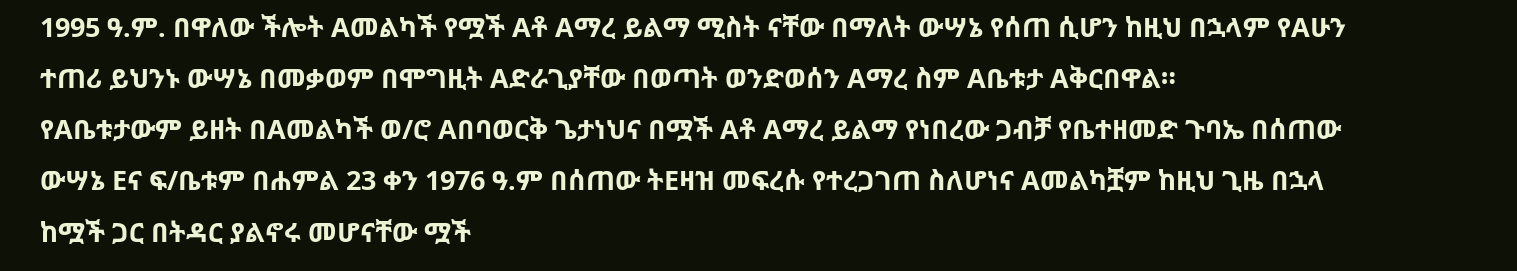1995 ዓ.ም. በዋለው ችሎት Aመልካች የሟች Aቶ Aማረ ይልማ ሚስት ናቸው በማለት ውሣኔ የሰጠ ሲሆን ከዚህ በኋላም የAሁን ተጠሪ ይህንኑ ውሣኔ በመቃወም በሞግዚት Aድራጊያቸው በወጣት ወንድወሰን Aማረ ስም Aቤቱታ Aቅርበዋል።
የAቤቱታውም ይዘት በAመልካች ወ/ሮ Aበባወርቅ ጌታነህና በሟች Aቶ Aማረ ይልማ የነበረው ጋብቻ የቤተዘመድ ጉባኤ በሰጠው ውሣኔ Eና ፍ/ቤቱም በሐምል 23 ቀን 1976 ዓ.ም በሰጠው ትEዛዝ መፍረሱ የተረጋገጠ ስለሆነና Aመልካቿም ከዚህ ጊዜ በኋላ ከሟች ጋር በትዳር ያልኖሩ መሆናቸው ሟች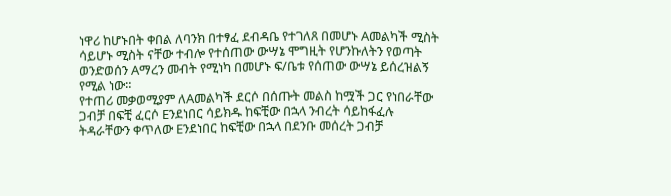ነዋሪ ከሆኑበት ቀበል ለባንክ በተፃፈ ደብዳቤ የተገለጸ በመሆኑ Aመልካች ሚስት ሳይሆኑ ሚስት ናቸው ተብሎ የተሰጠው ውሣኔ ሞግዚት የሆንኩለትን የወጣት ወንድወሰን Aማረን መብት የሚነካ በመሆኑ ፍ/ቤቱ የሰጠው ውሣኔ ይሰረዝልኝ የሚል ነው።
የተጠሪ መቃወሚያም ለAመልካች ደርሶ በሰጡት መልስ ከሟች ጋር የነበራቸው ጋብቻ በፍቺ ፈርሶ Eንደነበር ሳይክዱ ከፍቺው በኋላ ንብረት ሳይከፋፈሉ ትዳራቸውን ቀጥለው Eንደነበር ከፍቺው በኋላ በደንቡ መሰረት ጋብቻ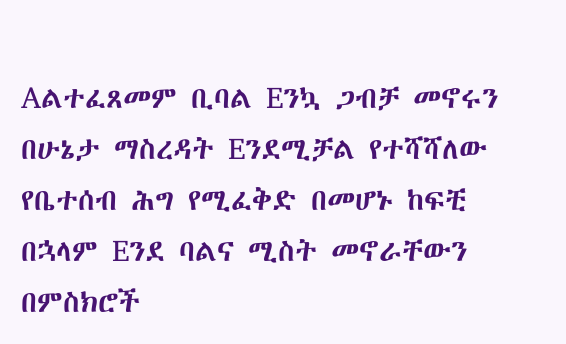Aልተፈጸመም ቢባል Eንኳ ጋብቻ መኖሩን በሁኔታ ማስረዳት Eንደሚቻል የተሻሻለው የቤተሰብ ሕግ የሚፈቅድ በመሆኑ ከፍቺ በኋላም Eንደ ባልና ሚስት መኖራቸውን በምስክሮች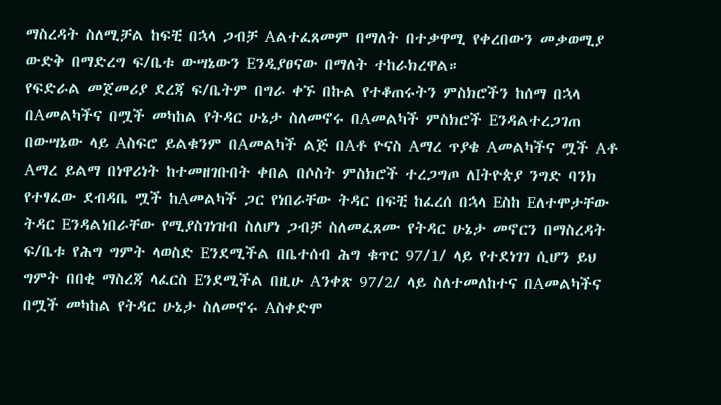ማስረዳት ስለሚቻል ከፍቺ በኋላ ጋብቻ Aልተፈጸመም በማለት በተቃዋሚ የቀረበውን መቃወሚያ ውድቅ በማድረግ ፍ/ቤቱ ውሣኔውን Eንዲያፀናው በማለት ተከራክረዋል።
የፍድራል መጀመሪያ ደረጃ ፍ/ቤትም በግራ ቀኙ በኩል የተቆጠሩትን ምስክሮችን ከሰማ በኋላ በAመልካችና በሟች መካከል የትዳር ሁኔታ ስለመኖሩ በAመልካች ምስክሮች Eንዳልተረጋገጠ በውሣኔው ላይ Aስፍሮ ይልቁንም በAመልካች ልጅ በAቶ ዮናስ Aማረ ጥያቄ Aመልካችና ሟች Aቶ Aማረ ይልማ በነዋሪነት ከተመዘገቡበት ቀበል በሶስት ምስክሮች ተረጋግጦ ለIትዮጵያ ንግድ ባንክ የተፃፈው ደብዳቤ ሟች ከAመልካች ጋር የነበራቸው ትዳር በፍቺ ከፈረሰ በኋላ Eስከ Eለተሞታቸው ትዳር Eንዳልነበራቸው የሚያስገነዝብ ስለሆነ ጋብቻ ስለመፈጸሙ የትዳር ሁኔታ መኖርን በማስረዳት ፍ/ቤቱ የሕግ ግምት ላወስድ Eንደሚችል በቤተሰብ ሕግ ቁጥር 97/1/ ላይ የተደነገገ ሲሆን ይህ ግምት በበቂ ማስረጃ ላፈርስ Eንደሚችል በዚሁ Aንቀጽ 97/2/ ላይ ስለተመለከተና በAመልካችና በሟች መካከል የትዳር ሁኔታ ስለመኖሩ Aስቀድሞ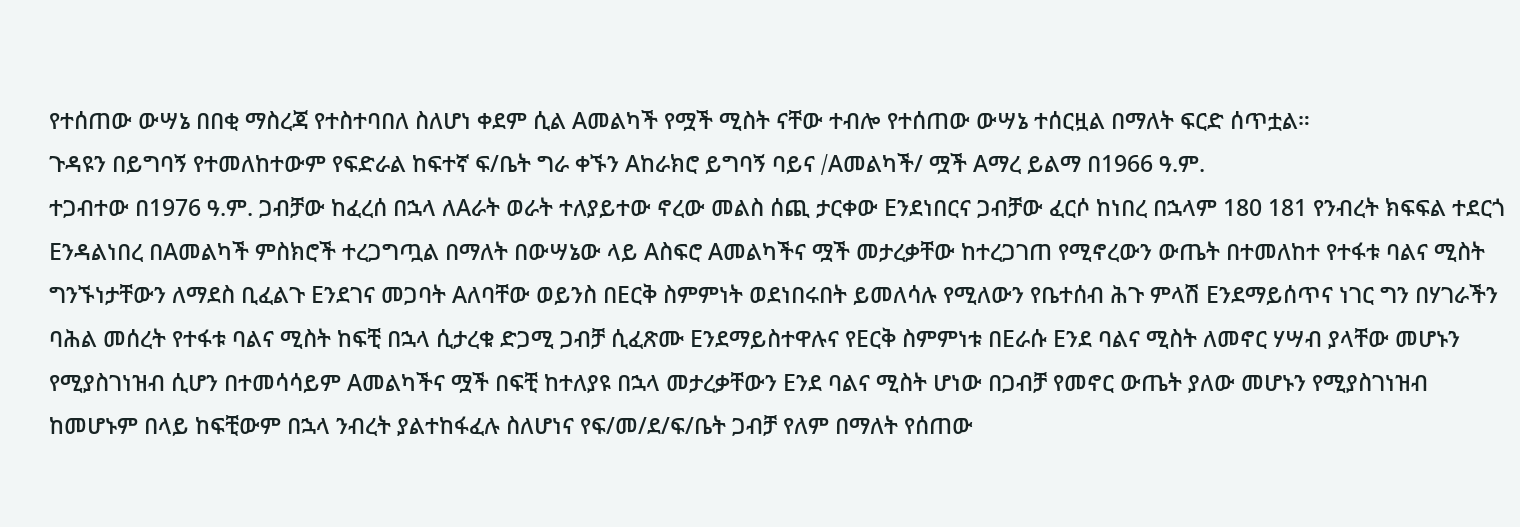የተሰጠው ውሣኔ በበቂ ማስረጃ የተስተባበለ ስለሆነ ቀደም ሲል Aመልካች የሟች ሚስት ናቸው ተብሎ የተሰጠው ውሣኔ ተሰርዟል በማለት ፍርድ ሰጥቷል።
ጉዳዩን በይግባኝ የተመለከተውም የፍድራል ከፍተኛ ፍ/ቤት ግራ ቀኙን Aከራክሮ ይግባኝ ባይና /Aመልካች/ ሟች Aማረ ይልማ በ1966 ዓ.ም.
ተጋብተው በ1976 ዓ.ም. ጋብቻው ከፈረሰ በኋላ ለAራት ወራት ተለያይተው ኖረው መልስ ሰጪ ታርቀው Eንደነበርና ጋብቻው ፈርሶ ከነበረ በኋላም 180 181 የንብረት ክፍፍል ተደርጎ Eንዳልነበረ በAመልካች ምስክሮች ተረጋግጧል በማለት በውሣኔው ላይ Aስፍሮ Aመልካችና ሟች መታረቃቸው ከተረጋገጠ የሚኖረውን ውጤት በተመለከተ የተፋቱ ባልና ሚስት ግንኙነታቸውን ለማደስ ቢፈልጉ Eንደገና መጋባት Aለባቸው ወይንስ በEርቅ ስምምነት ወደነበሩበት ይመለሳሉ የሚለውን የቤተሰብ ሕጉ ምላሽ Eንደማይሰጥና ነገር ግን በሃገራችን ባሕል መሰረት የተፋቱ ባልና ሚስት ከፍቺ በኋላ ሲታረቁ ድጋሚ ጋብቻ ሲፈጽሙ Eንደማይስተዋሉና የEርቅ ስምምነቱ በEራሱ Eንደ ባልና ሚስት ለመኖር ሃሣብ ያላቸው መሆኑን የሚያስገነዝብ ሲሆን በተመሳሳይም Aመልካችና ሟች በፍቺ ከተለያዩ በኋላ መታረቃቸውን Eንደ ባልና ሚስት ሆነው በጋብቻ የመኖር ውጤት ያለው መሆኑን የሚያስገነዝብ ከመሆኑም በላይ ከፍቺውም በኋላ ንብረት ያልተከፋፈሉ ስለሆነና የፍ/መ/ደ/ፍ/ቤት ጋብቻ የለም በማለት የሰጠው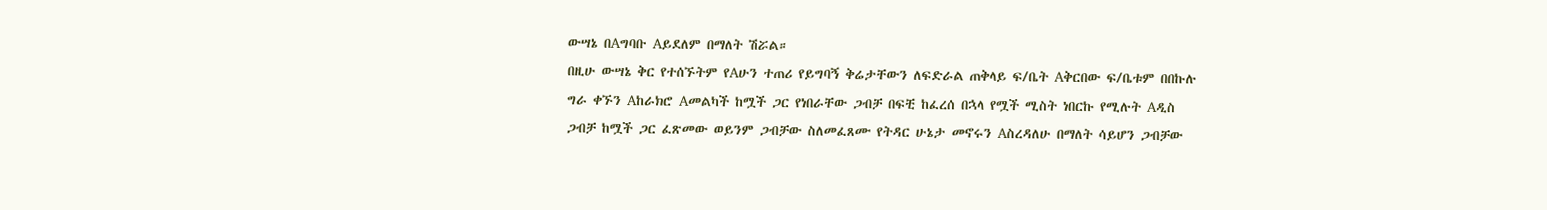ውሣኔ በAግባቡ Aይደለም በማለት ሽሯል።
በዚሁ ውሣኔ ቅር የተሰኙትም የAሁን ተጠሪ የይግባኝ ቅሬታቸውን ለፍድራል ጠቅላይ ፍ/ቤት Aቅርበው ፍ/ቤቱም በበኩሉ ግራ ቀኙን Aከራክሮ Aመልካች ከሟች ጋር የነበራቸው ጋብቻ በፍቺ ከፈረሰ በኋላ የሟች ሚስት ነበርኩ የሚሉት Aዲስ ጋብቻ ከሟች ጋር ፈጽመው ወይንም ጋብቻው ስለመፈጸሙ የትዳር ሁኔታ መኖሩን Aስረዳለሁ በማለት ሳይሆን ጋብቻው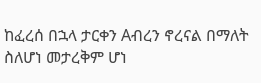ከፈረሰ በኋላ ታርቀን Aብረን ኖረናል በማለት ስለሆነ መታረቅም ሆነ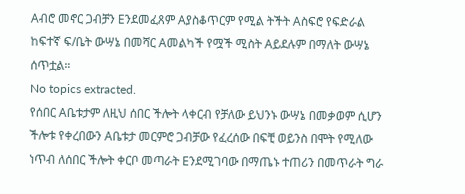Aብሮ መኖር ጋብቻን Eንደመፈጸም Aያስቆጥርም የሚል ትችት Aስፍሮ የፍድራል ከፍተኛ ፍ/ቤት ውሣኔ በመሻር Aመልካች የሟች ሚስት Aይደሉም በማለት ውሣኔ ሰጥቷል።
No topics extracted.
የሰበር Aቤቱታም ለዚህ ሰበር ችሎት ላቀርብ የቻለው ይህንኑ ውሣኔ በመቃወም ሲሆን ችሎቱ የቀረበውን Aቤቱታ መርምሮ ጋብቻው የፈረሰው በፍቺ ወይንስ በሞት የሚለው ነጥብ ለሰበር ችሎት ቀርቦ መጣራት Eንደሚገባው በማጤኑ ተጠሪን በመጥራት ግራ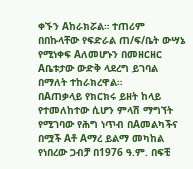ቀኙን Aከራክሯል። ተጠሪም በበኩላቸው የፍድራል ጠ/ፍ/ቤት ውሣኔ የሚነቀፍ Aለመሆኑን በመዘርዘር Aቤቱታው ውድቅ ላደረግ ይገባል በማለት ተከራክረዋል።
በAጠቃላይ የክርክሩ ይዘት ከላይ የተመለከተው ሲሆን ምላሽ ማግኘት የሚገባው የሕግ ነጥብ በAመልካችና በሟች Aቶ Aማረ ይልማ መካከል የነበረው ጋብቻ በ1976 ዓ.ም. በፍቺ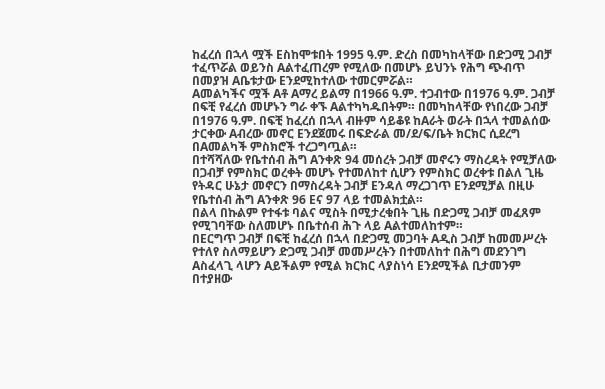ከፈረሰ በኋላ ሟች Eስከሞቱበት 1995 ዓ.ም. ድረስ በመካከላቸው በድጋሚ ጋብቻ ተፈጥሯል ወይንስ Aልተፈጠረም የሚለው በመሆኑ ይህንኑ የሕግ ጭብጥ በመያዝ Aቤቱታው Eንደሚከተለው ተመርምሯል።
Aመልካችና ሟች Aቶ Aማረ ይልማ በ1966 ዓ.ም. ተጋብተው በ1976 ዓ.ም. ጋብቻ በፍቺ የፈረሰ መሆኑን ግራ ቀኙ Aልተካካዱበትም። በመካከላቸው የነበረው ጋብቻ በ1976 ዓ.ም. በፍቺ ከፈረሰ በኋላ ብዙም ሳይቆዩ ከAራት ወራት በኋላ ተመልሰው ታርቀው Aብረው መኖር Eንደጀመሩ በፍድራል መ/ደ/ፍ/ቤት ክርክር ሲደረግ በAመልካች ምስክሮች ተረጋግጧል።
በተሻሻለው የቤተሰብ ሕግ Aንቀጽ 94 መሰረት ጋብቻ መኖሩን ማስረዳት የሚቻለው በጋብቻ የምስክር ወረቀት መሆኑ የተመለከተ ሲሆን የምስክር ወረቀቱ በልለ ጊዜ የትዳር ሁኔታ መኖርን በማስረዳት ጋብቻ Eንዳለ ማረጋገጥ Eንደሚቻል በዚሁ የቤተሰብ ሕግ Aንቀጽ 96 Eና 97 ላይ ተመልክቷል።
በልላ በኩልም የተፋቱ ባልና ሚስት በሚታረቁበት ጊዜ በድጋሚ ጋብቻ መፈጸም የሚገባቸው ስለመሆኑ በቤተሰብ ሕጉ ላይ Aልተመለከተም።
በEርግጥ ጋብቻ በፍቺ ከፈረሰ በኋላ በድጋሚ መጋባት Aዲስ ጋብቻ ከመመሥረት የተለየ ስለማይሆን ድጋሚ ጋብቻ መመሥረትን በተመለከተ በሕግ መደንገግ Aስፈላጊ ላሆን Aይችልም የሚል ክርክር ላያስነሳ Eንደሚችል ቢታመንም በተያዘው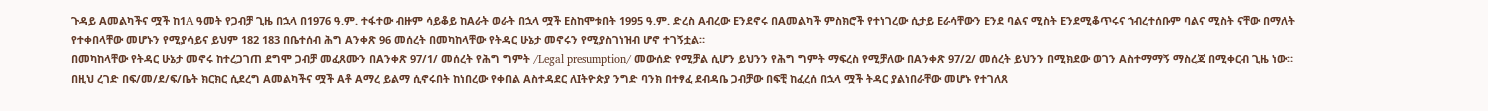ጉዳይ Aመልካችና ሟች ከ1A ዓመት የጋብቻ ጊዜ በኋላ በ1976 ዓ.ም. ተፋተው ብዙም ሳይቆይ ከAራት ወራት በኋላ ሟች Eስከሞቱበት 1995 ዓ.ም. ድረስ Aብረው Eንደኖሩ በAመልካች ምስክሮች የተነገረው ሲታይ Eራሳቸውን Eንደ ባልና ሚስት Eንደሚቆጥሩና ኀብረተሰቡም ባልና ሚስት ናቸው በማለት የተቀበላቸው መሆኑን የሚያሳይና ይህም 182 183 በቤተሰብ ሕግ Aንቀጽ 96 መሰረት በመካከላቸው የትዳር ሁኔታ መኖሩን የሚያስገነዝብ ሆኖ ተገኝቷል።
በመካከላቸው የትዳር ሁኔታ መኖሩ ከተረጋገጠ ደግሞ ጋብቻ መፈጸሙን በAንቀጽ 97/1/ መሰረት የሕግ ግምት /Legal presumption/ መውሰድ የሚቻል ሲሆን ይህንን የሕግ ግምት ማፍረስ የሚቻለው በAንቀጽ 97/2/ መሰረት ይህንን በሚክደው ወገን Aስተማማኝ ማስረጃ በሚቀርብ ጊዜ ነው።
በዚህ ረገድ በፍ/መ/ደ/ፍ/ቤት ክርክር ሲደረግ Aመልካችና ሟች Aቶ Aማረ ይልማ ሲኖሩበት ከነበረው የቀበል Aስተዳደር ለIትዮጵያ ንግድ ባንክ በተፃፈ ደብዳቤ ጋብቻው በፍቺ ከፈረሰ በኋላ ሟች ትዳር ያልነበራቸው መሆኑ የተገለጸ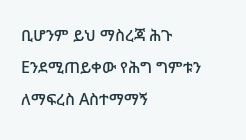ቢሆንም ይህ ማስረጃ ሕጉ Eንደሚጠይቀው የሕግ ግምቱን ለማፍረስ Aስተማማኝ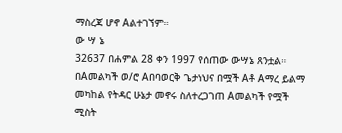ማስረጃ ሆኖ Aልተገኘም።
ው ሣ ኔ
32637 በሐምል 28 ቀን 1997 የሰጠው ውሣኔ ጸንቷል።
በAመልካች ወ/ሮ Aበባወርቅ ጌታነህና በሟች Aቶ Aማረ ይልማ መካከል የትዳር ሁኔታ መኖሩ ስለተረጋገጠ Aመልካች የሟች ሚስት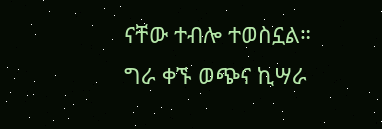ናቸው ተብሎ ተወስኗል።
ግራ ቀኙ ወጭና ኪሣራ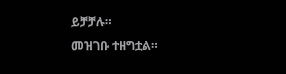ይቻቻሉ።
መዝገቡ ተዘግቷል።